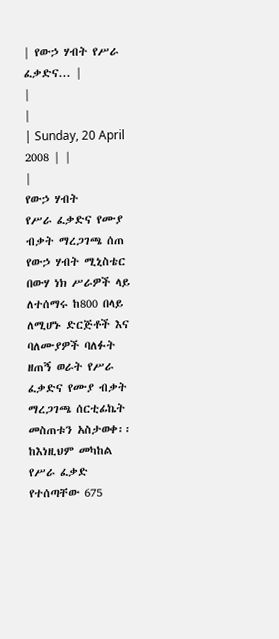| የውኃ ሃብት የሥራ ፈቃድና... |
|
|
| Sunday, 20 April 2008 | |
|
የውኃ ሃብት
የሥራ ፈቃድና የሙያ ብቃት ማረጋገጫ ሰጠ የውኃ ሃብት ሚኒስቴር በውሃ ነክ ሥራዎች ላይ ለተሰማሩ ከ800 በላይ ለሚሆኑ ድርጅቶች እና ባለሙያዎች ባለፉት ዘጠኝ ወራት የሥራ ፈቃድና የሙያ ብቃት ማረጋገጫ ሰርቲፊኬት መስጠቱን አስታወቀ፡፡
ከእነዚህም መካከል የሥራ ፈቃድ የተሰጣቸው 675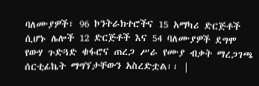ባለሙያዎች፣ 96 ኮንትራክተሮችና 15 አማካሪ ድርጅቶች ሲሆኑ ሌሎች 12 ድርጅቶች እና 54 ባለሙያዎች ደግሞ የውሃ ጉድጓድ ቁፋሮና ጠረጋ ሥራ የሙያ ብቃት ማረጋገጫ ሰርቲፊኬት ማግኘታቸውን አስረድቷል፡፡ |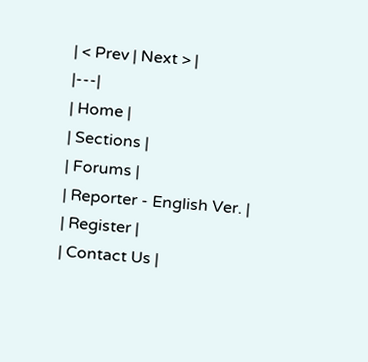| < Prev | Next > |
|---|
| Home |
| Sections |
| Forums |
| Reporter - English Ver. |
| Register |
| Contact Us |